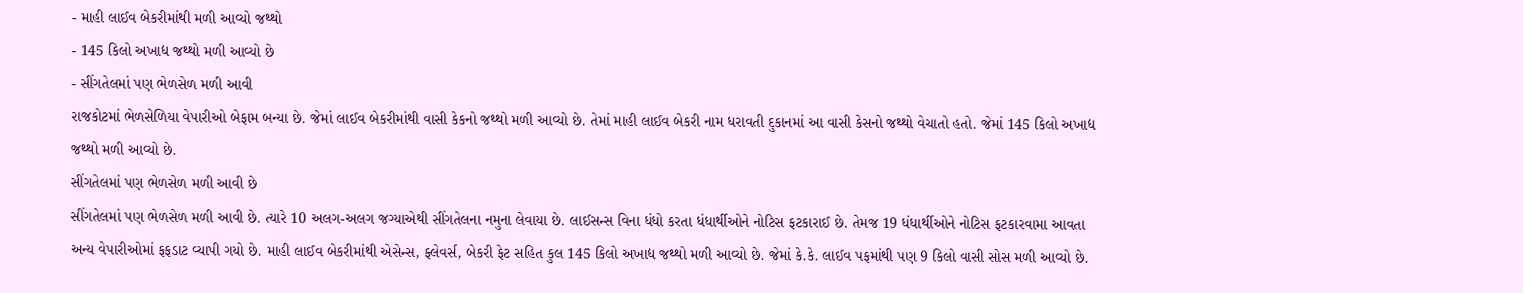- માહી લાઈવ બેકરીમાંથી મળી આવ્યો જથ્થો
- 145 કિલો અખાદ્ય જથ્થો મળી આવ્યો છે
- સીંગતેલમાં પણ ભેળસેળ મળી આવી
રાજકોટમાં ભેળસેળિયા વેપારીઓ બેફામ બન્યા છે. જેમાં લાઈવ બેકરીમાંથી વાસી કેકનો જથ્થો મળી આવ્યો છે. તેમાં માહી લાઈવ બેકરી નામ ધરાવતી દુકાનમાં આ વાસી કેસનો જથ્થો વેચાતો હતો. જેમાં 145 કિલો અખાદ્ય જથ્થો મળી આવ્યો છે.
સીંગતેલમાં પણ ભેળસેળ મળી આવી છે
સીંગતેલમાં પણ ભેળસેળ મળી આવી છે. ત્યારે 10 અલગ-અલગ જગ્યાએથી સીંગતેલના નમુના લેવાયા છે. લાઈસન્સ વિના ધંધો કરતા ધંધાર્થીઓને નોટિસ ફટકારાઈ છે. તેમજ 19 ધંધાર્થીઓને નોટિસ ફટકારવામા આવતા અન્ય વેપારીઓમાં ફફડાટ વ્યાપી ગયો છે. માહી લાઈવ બેકરીમાંથી એસેન્સ, ફ્લેવર્સ, બેકરી ફેટ સહિત કુલ 145 કિલો અખાદ્ય જથ્થો મળી આવ્યો છે. જેમાં કે.કે. લાઈવ પફમાંથી પણ 9 કિલો વાસી સોસ મળી આવ્યો છે.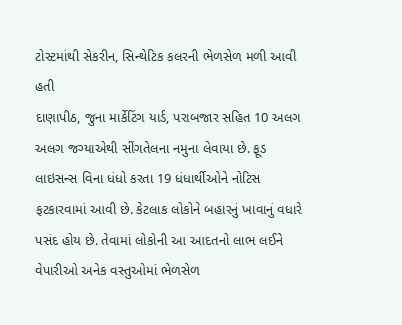ટોસ્ટમાંથી સેકરીન, સિન્થેટિક કલરની ભેળસેળ મળી આવી હતી
દાણાપીઠ, જુના માર્કેટિંગ યાર્ડ, પરાબજાર સહિત 10 અલગ અલગ જગ્યાએથી સીંગતેલના નમુના લેવાયા છે. ફૂડ લાઇસન્સ વિના ધંધો કરતા 19 ધંધાર્થીઓને નોટિસ ફટકારવામાં આવી છે. કેટલાક લોકોને બહારનું ખાવાનું વધારે પસંદ હોય છે. તેવામાં લોકોની આ આદતનો લાભ લઈને વેપારીઓ અનેક વસ્તુઓમાં ભેળસેળ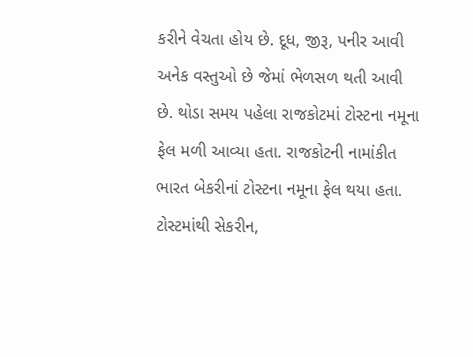કરીને વેચતા હોય છે. દૂધ, જીરૂ, પનીર આવી અનેક વસ્તુઓ છે જેમાં ભેળસળ થતી આવી છે. થોડા સમય પહેલા રાજકોટમાં ટોસ્ટના નમૂના ફેલ મળી આવ્યા હતા. રાજકોટની નામાંકીત ભારત બેકરીનાં ટોસ્ટના નમૂના ફેલ થયા હતા. ટોસ્ટમાંથી સેકરીન,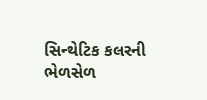સિન્થેટિક કલરની ભેળસેળ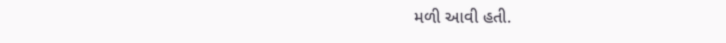મળી આવી હતી.